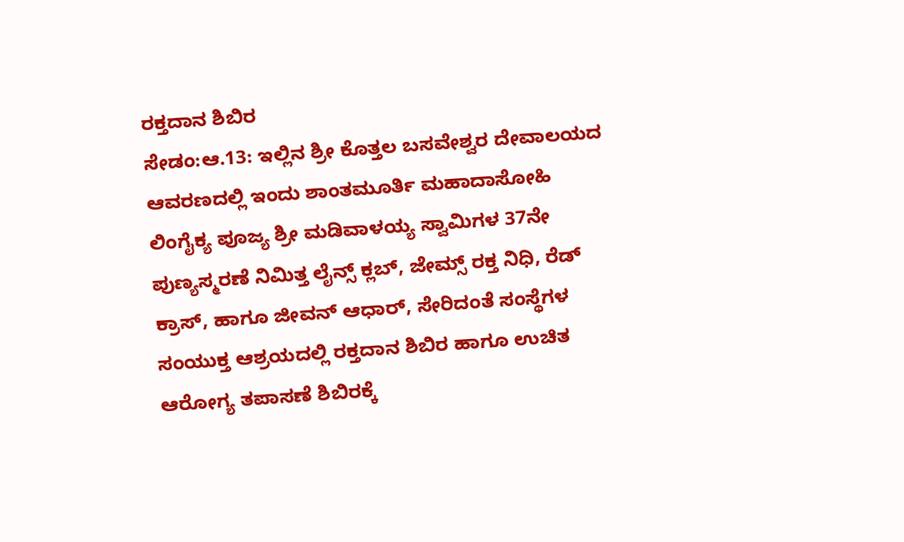ರಕ್ತದಾನ ಶಿಬಿರ
ಸೇಡಂ:ಆ.13: ಇಲ್ಲಿನ ಶ್ರೀ ಕೊತ್ತಲ ಬಸವೇಶ್ವರ ದೇವಾಲಯದ ಆವರಣದಲ್ಲಿ ಇಂದು ಶಾಂತಮೂರ್ತಿ ಮಹಾದಾಸೋಹಿ ಲಿಂಗೈಕ್ಯ ಪೂಜ್ಯ ಶ್ರೀ ಮಡಿವಾಳಯ್ಯ ಸ್ವಾಮಿಗಳ 37ನೇ ಪುಣ್ಯಸ್ಮರಣೆ ನಿಮಿತ್ತ ಲೈನ್ಸ್ ಕ್ಲಬ್, ಜೇಮ್ಸ್ ರಕ್ತ ನಿಧಿ, ರೆಡ್ ಕ್ರಾಸ್, ಹಾಗೂ ಜೀವನ್ ಆಧಾರ್, ಸೇರಿದಂತೆ ಸಂಸ್ಥೆಗಳ ಸಂಯುಕ್ತ ಆಶ್ರಯದಲ್ಲಿ ರಕ್ತದಾನ ಶಿಬಿರ ಹಾಗೂ ಉಚಿತ ಆರೋಗ್ಯ ತಪಾಸಣೆ ಶಿಬಿರಕ್ಕೆ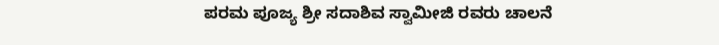ಪರಮ ಪೂಜ್ಯ ಶ್ರೀ ಸದಾಶಿವ ಸ್ವಾಮೀಜಿ ರವರು ಚಾಲನೆ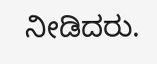ನೀಡಿದರು.